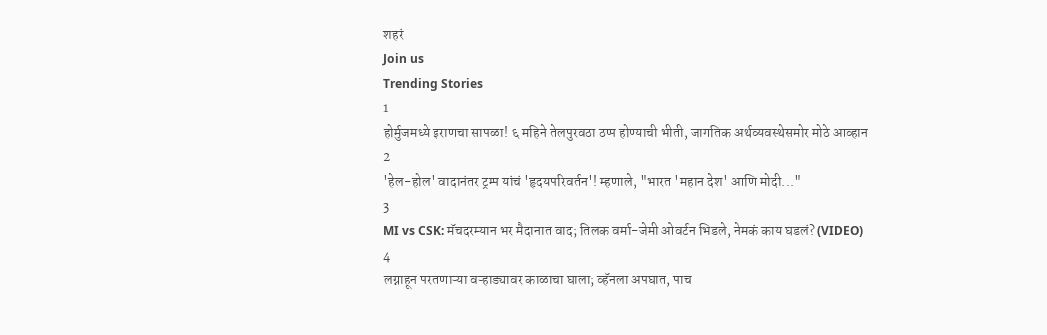शहरं
Join us
Trending Stories
1
होर्मुजमध्ये इराणचा सापळा! ६ महिने तेलपुरवठा ठप्प होण्याची भीती, जागतिक अर्थव्यवस्थेसमोर मोठे आव्हान
2
'हेल-होल' वादानंतर ट्रम्प यांचं 'हृदयपरिवर्तन'! म्हणाले, "भारत 'महान देश' आणि मोदी..."
3
MI vs CSK: मॅचदरम्यान भर मैदानात वाद; तिलक वर्मा-जेमी ओवर्टन भिडले, नेमकं काय घडलं? (VIDEO)
4
लग्नाहून परतणाऱ्या वऱ्हाड्यावर काळाचा घाला; व्हॅनला अपघात, पाच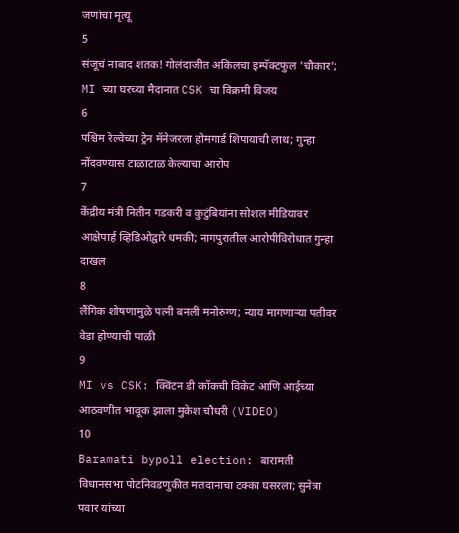जणांचा मृत्यू
5
संजूचं नाबाद शतक! गोलंदाजीत अकिलचा इम्पॅक्टफुल 'चौकार'; MI च्या घरच्या मैदानात CSK चा विक्रमी विजय
6
पश्चिम रेल्वेच्या ट्रेन मॅनेजरला होमगार्ड शिपायाची लाथ; गुन्हा नोंदवण्यास टाळाटाळ केल्याचा आरोप
7
केंद्रीय मंत्री नितीन गडकरी व कुटुंबियांना सोशल मीडियावर आक्षेपार्ह व्हिडिओद्वारे धमकी; नागपुरातील आरोपीविरोधात गुन्हा दाखल
8
लैंगिक शोषणामुळे पत्नी बनली मनोरुग्ण; न्याय मागणाऱ्या पतीवर वेडा होण्याची पाळी
9
MI vs CSK: क्विंटन डी कॉकची विकेट आणि आईच्या आठवणीत भावूक झाला मुकेश चौधरी (VIDEO)
10
Baramati bypoll election: बारामती विधानसभा पोटनिवडणुकीत मतदानाचा टक्का घसरला; सुनेत्रा पवार यांच्या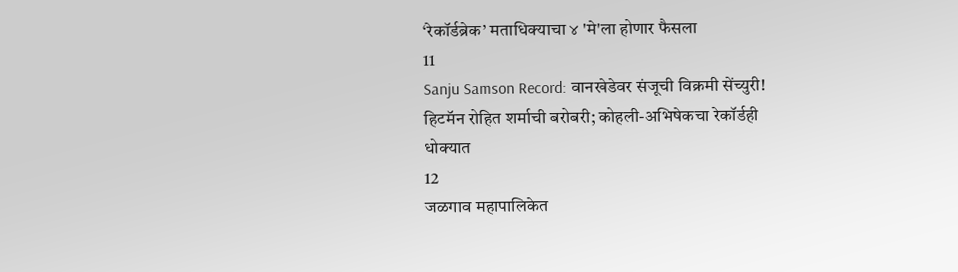‘रेकॉर्डब्रेक’ मताधिक्याचा ४ 'मे'ला होणार फैसला
11
Sanju Samson Record: वानखेडेवर संजूची विक्रमी सेंच्युरी! हिटमॅन रोहित शर्माची बरोबरी; कोहली-अभिषेकचा रेकॉर्डही धोक्यात
12
जळगाव महापालिकेत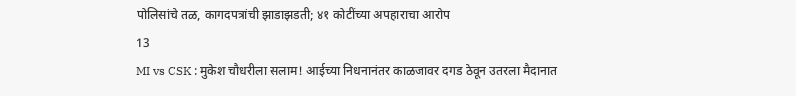पोलिसांचे तळ, कागदपत्रांची झाडाझडती; ४१ कोटींच्या अपहाराचा आरोप
13
MI vs CSK : मुकेश चौधरीला सलाम! आईच्या निधनानंतर काळजावर दगड ठेवून उतरला मैदानात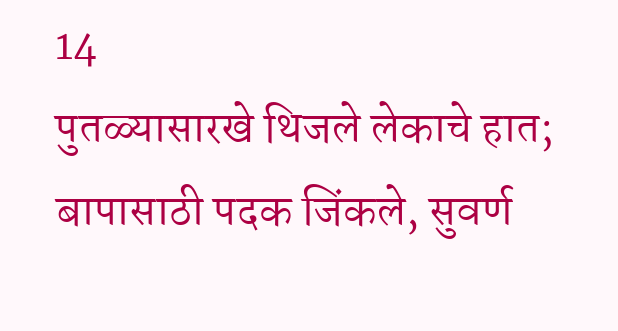14
पुतळ्यासारखे थिजले लेकाचे हात; बापासाठी पदक जिंकले, सुवर्ण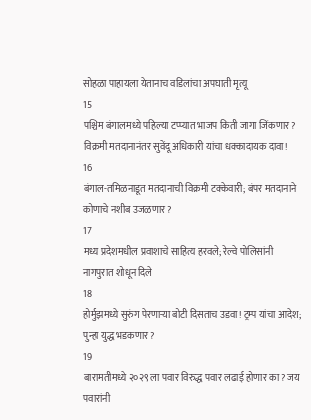सोहळा पाहायला येतानाच वडिलांचा अपघाती मृत्यू
15
पश्चिम बंगालमध्ये पहिल्या टप्प्यात भाजप किती जागा जिंकणार? विक्रमी मतदानानंतर सुवेंदू अधिकारी यांचा धक्कादायक दावा!
16
बंगाल-तमिळनाडूत मतदानाची विक्रमी टक्केवारी; बंपर मतदानाने कोणाचे नशीब उजळणार?
17
मध्य प्रदेशमधील प्रवाशाचे साहित्य हरवले; रेल्वे पोलिसांनी नागपुरात शोधून दिले
18
होर्मुझमध्ये सुरुंग पेरणाऱ्या बोटी दिसताच उडवा! ट्रम्प यांचा आदेश; पुन्हा युद्ध भडकणार?
19
बारामतीमध्ये २०२९ ला पवार विरुद्ध पवार लढाई होणार का? जय पवारांनी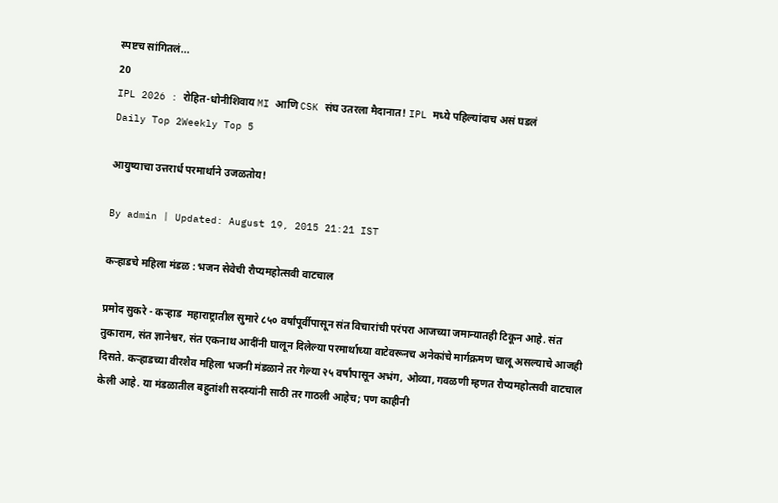स्पष्टच सांगितलं...
20
IPL 2026 : रोहित-धोनीशिवाय MI आणि CSK संघ उतरला मैदानात! IPL मध्ये पहिल्यांदाच असं घडलं
Daily Top 2Weekly Top 5

आयुष्याचा उत्तरार्ध परमार्थाने उजळतोय!

By admin | Updated: August 19, 2015 21:21 IST

कऱ्हाडचे महिला मंडळ : भजन सेवेची रौप्यमहोत्सवी वाटचाल

प्रमोद सुकरे - कऱ्हाड  महाराष्ट्रातील सुमारे ८५० वर्षांपूर्वीपासून संत विचारांची परंपरा आजच्या जमान्यातही टिकून आहे. संत तुकाराम, संत ज्ञानेश्वर, संत एकनाथ आदींनी घालून दिलेल्या परमार्थाच्या वाटेवरूनच अनेकांचे मार्गक्रमण चालू असल्याचे आजही दिसते. कऱ्हाडच्या वीरशैव महिला भजनी मंडळाने तर गेल्या २५ वर्षांपासून अभंग, ओव्या, गवळणी म्हणत रौप्यमहोत्सवी वाटचाल केली आहे. या मंडळातील बहुतांशी सदस्यांनी साठी तर गाठली आहेच; पण काहीनी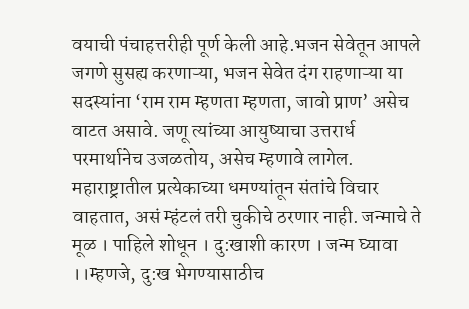वयाची पंचाहत्तरीही पूर्ण केली आहे.भजन सेवेतून आपले जगणे सुसह्य करणाऱ्या, भजन सेवेत दंग राहणाऱ्या या सदस्यांना ‘राम राम म्हणता म्हणता, जावो प्राण’ असेच वाटत असावे. जणू त्यांच्या आयुष्याचा उत्तरार्ध परमार्थानेच उजळतोय, असेच म्हणावे लागेल. महाराष्ट्रातील प्रत्येकाच्या धमण्यांतून संतांचे विचार वाहतात, असं म्हंटलं तरी चुकीचे ठरणार नाही. जन्माचे ते मूळ । पाहिले शोधून । दु:खाशी कारण । जन्म घ्यावा ।।म्हणजे, दु:ख भेगण्यासाठीच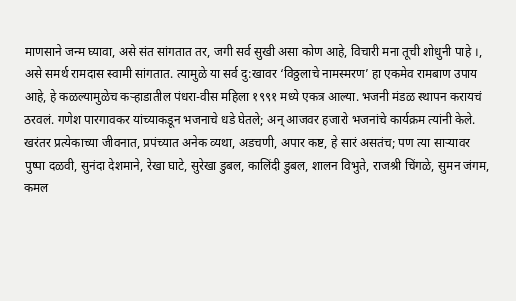माणसाने जन्म घ्यावा, असे संत सांगतात तर, जगी सर्व सुखी असा कोण आहे, विचारी मना तूची शोधुनी पाहे ।, असे समर्थ रामदास स्वामी सांगतात. त्यामुळे या सर्व दु:खावर ‘विठ्ठलाचे नामस्मरण’ हा एकमेव रामबाण उपाय आहे, हे कळल्यामुळेच कऱ्हाडातील पंधरा-वीस महिला १९९१ मध्ये एकत्र आल्या. भजनी मंडळ स्थापन करायचं ठरवलं. गणेश पारगावकर यांच्याकडून भजनाचे धडे घेतले; अन् आजवर हजारो भजनांचे कार्यक्रम त्यांनी केले. खरंतर प्रत्येकाच्या जीवनात, प्रपंच्यात अनेक व्यथा, अडचणी, अपार कष्ट, हे सारं असतंच; पण त्या साऱ्यावर पुष्पा दळवी, सुनंदा देशमाने, रेखा घाटे, सुरेखा डुबल, कालिंदी डुबल, शालन विभुते, राजश्री चिंगळे, सुमन जंगम, कमल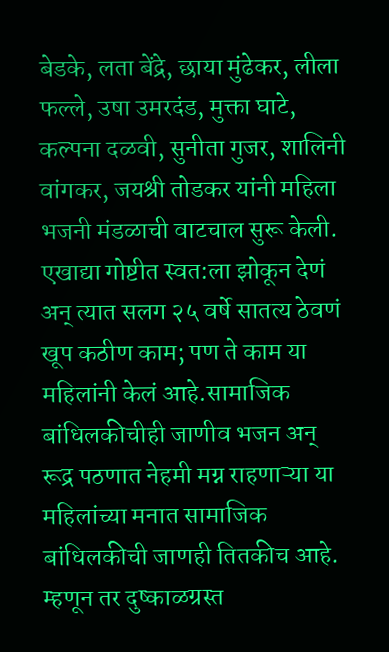बेडके, लता बेंद्रे, छाया मुंढेकर, लीला फल्ले, उषा उमरदंड, मुक्ता घाटे, कल्पना दळवी, सुनीता गुजर, शालिनी वांगकर, जयश्री तोडकर यांनी महिला भजनी मंडळाची वाटचाल सुरू केली. एखाद्या गोष्टीत स्वत:ला झोकून देणं अन् त्यात सलग २५ वर्षे सातत्य ठेवणं खूप कठीण काम; पण ते काम या महिलांनी केलं आहे.सामाजिक बांधिलकीचीही जाणीव भजन अन् रूद्र पठणात नेहमी मग्न राहणाऱ्या या महिलांच्या मनात सामाजिक बांधिलकीची जाणही तितकीच आहे. म्हणून तर दुष्काळग्रस्त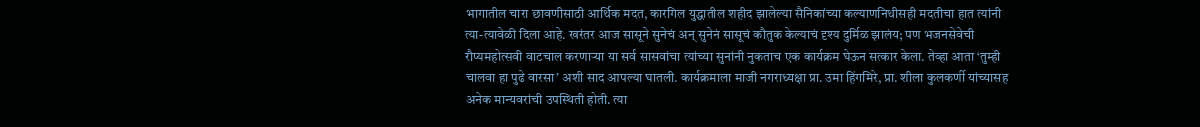भागातील चारा छावणीसाठी आर्थिक मदत, कारगिल युद्धातील शहीद झालेल्या सैनिकांच्या कल्याणनिधीसही मदतीचा हात त्यांनी त्या-त्यावेळी दिला आहे. खरंतर आज सासूने सुनेचं अन् सुनेनं सासूचं कौतुक केल्याचं दृश्य दुर्मिळ झालंय; पण भजनसेवेची रौप्यमहोत्सवी वाटचाल करणाऱ्या या सर्व सासवांचा त्यांच्या सुनांनी नुकताच एक कार्यक्रम घेऊन सत्कार केला. तेव्हा आता ‘तुम्ही चालवा हा पुढे वारसा’ अशी साद आपल्या घातली. कार्यक्रमाला माजी नगराध्यक्षा प्रा. उमा हिंगमिरे, प्रा. शीला कुलकर्णी यांच्यासह अनेक मान्यवरांची उपस्थिती होती. त्या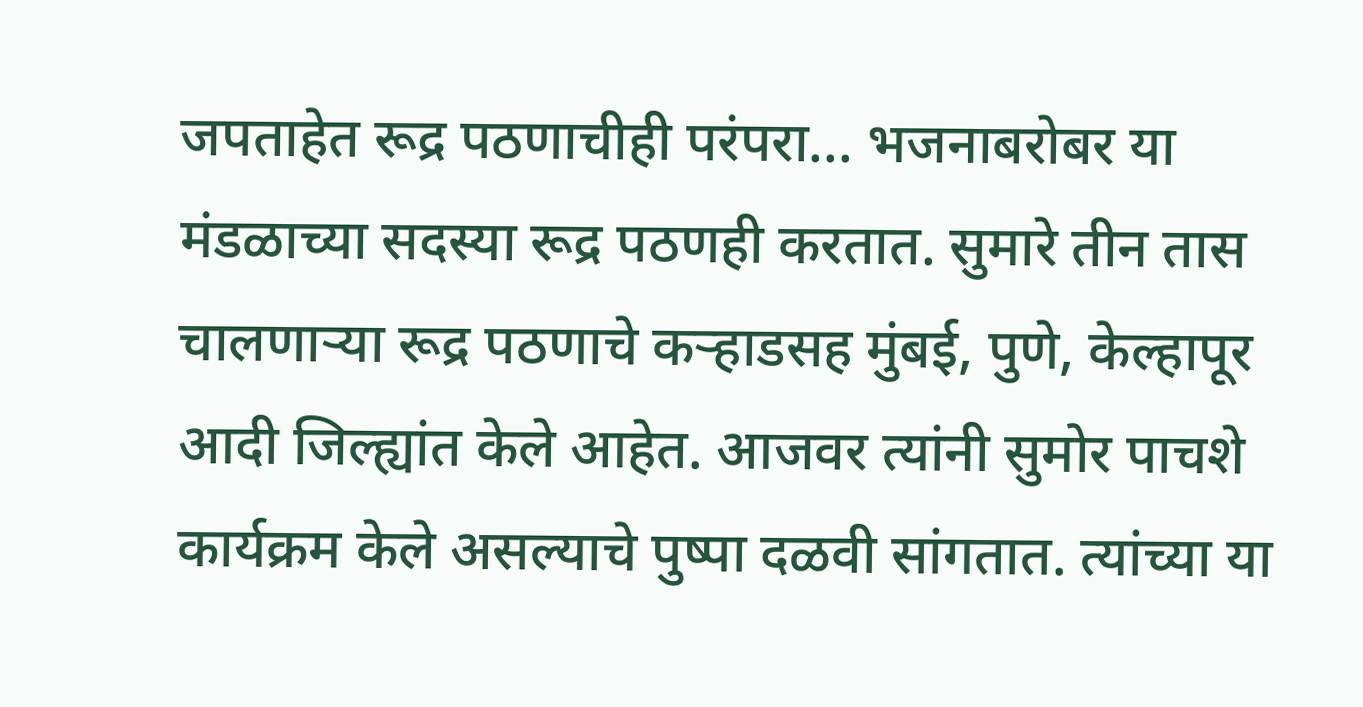जपताहेत रूद्र पठणाचीही परंपरा... भजनाबरोबर या मंडळाच्या सदस्या रूद्र पठणही करतात. सुमारे तीन तास चालणाऱ्या रूद्र पठणाचे कऱ्हाडसह मुंबई, पुणे, केल्हापूर आदी जिल्ह्यांत केले आहेत. आजवर त्यांनी सुमोर पाचशे कार्यक्रम केले असल्याचे पुष्पा दळवी सांगतात. त्यांच्या या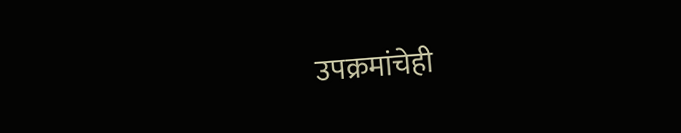उपक्रमांचेही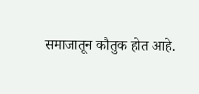समाजातून कौतुक होत आहे.